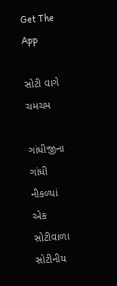Get The App

સોટી વાગે ચમચમ

ગાંધીજીના ગાંધી નીકળ્યાં એક સોટીવાળા સોટીનીય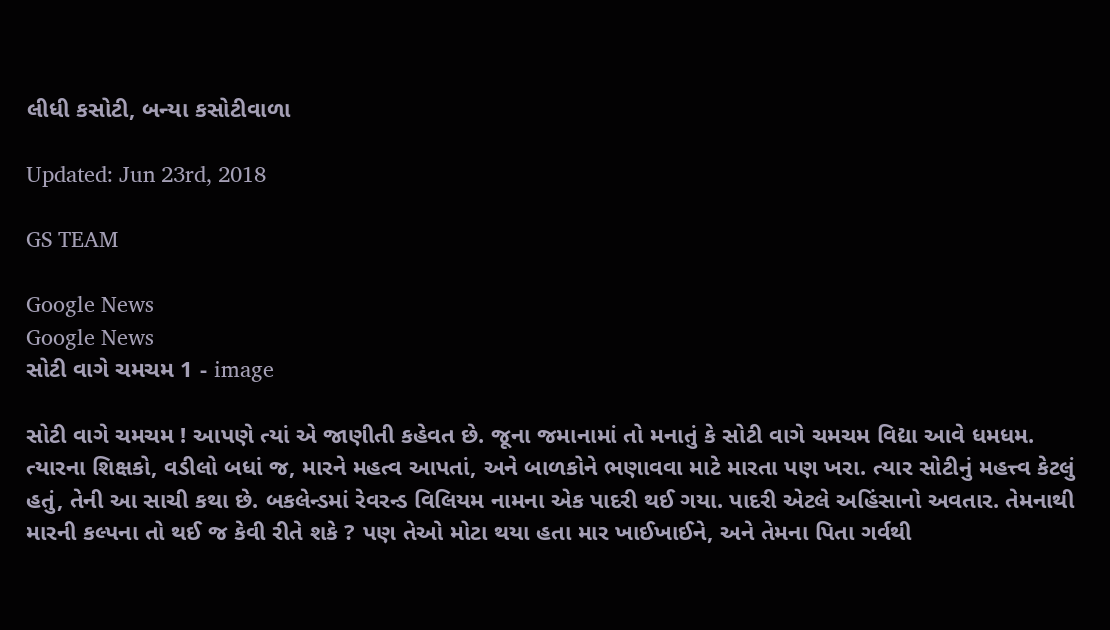લીધી કસોટી, બન્યા કસોટીવાળા

Updated: Jun 23rd, 2018

GS TEAM

Google News
Google News
સોટી વાગે ચમચમ 1 - image

સોટી વાગે ચમચમ ! આપણે ત્યાં એ જાણીતી કહેવત છે. જૂના જમાનામાં તો મનાતું કે સોટી વાગે ચમચમ વિદ્યા આવે ધમધમ. ત્યારના શિક્ષકો, વડીલો બધાં જ, મારને મહત્વ આપતાં, અને બાળકોને ભણાવવા માટે મારતા પણ ખરા. ત્યાર સોટીનું મહત્ત્વ કેટલું હતું, તેની આ સાચી કથા છે. બકલેન્ડમાં રેવરન્ડ વિલિયમ નામના એક પાદરી થઈ ગયા. પાદરી એટલે અહિંસાનો અવતાર. તેમનાથી મારની કલ્પના તો થઈ જ કેવી રીતે શકે ? પણ તેઓ મોટા થયા હતા માર ખાઈખાઈને, અને તેમના પિતા ગર્વથી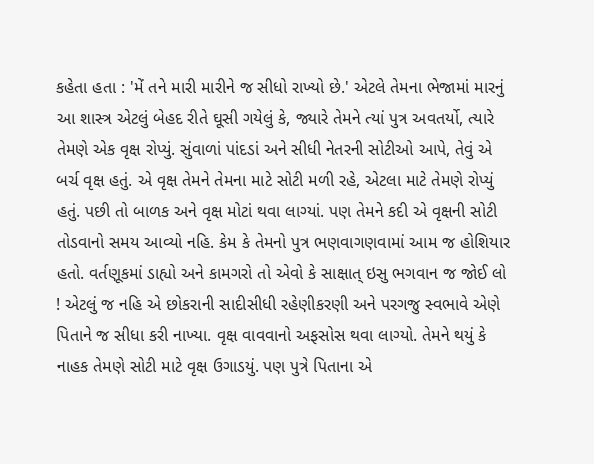કહેતા હતા : 'મેં તને મારી મારીને જ સીધો રાખ્યો છે.' એટલે તેમના ભેજામાં મારનું આ શાસ્ત્ર એટલું બેહદ રીતે ઘૂસી ગયેલું કે, જ્યારે તેમને ત્યાં પુત્ર અવતર્યો, ત્યારે તેમણે એક વૃક્ષ રોપ્યું. સુંવાળાં પાંદડાં અને સીધી નેતરની સોટીઓ આપે, તેવું એ બર્ચ વૃક્ષ હતું. એ વૃક્ષ તેમને તેમના માટે સોટી મળી રહે, એટલા માટે તેમણે રોપ્યું હતું. પછી તો બાળક અને વૃક્ષ મોટાં થવા લાગ્યાં. પણ તેમને કદી એ વૃક્ષની સોટી તોડવાનો સમય આવ્યો નહિ. કેમ કે તેમનો પુત્ર ભણવાગણવામાં આમ જ હોશિયાર હતો. વર્તણૂકમાં ડાહ્યો અને કામગરો તો એવો કે સાક્ષાત્ ઇસુ ભગવાન જ જોઈ લો ! એટલું જ નહિ એ છોકરાની સાદીસીધી રહેણીકરણી અને પરગજુ સ્વભાવે એણે પિતાને જ સીધા કરી નાખ્યા. વૃક્ષ વાવવાનો અફસોસ થવા લાગ્યો. તેમને થયું કે નાહક તેમણે સોટી માટે વૃક્ષ ઉગાડયું. પણ પુત્રે પિતાના એ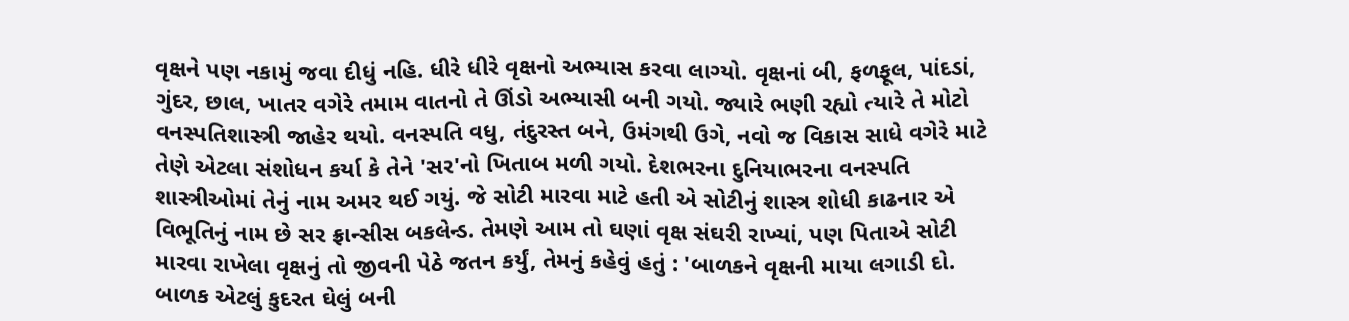વૃક્ષને પણ નકામું જવા દીધું નહિ. ધીરે ધીરે વૃક્ષનો અભ્યાસ કરવા લાગ્યો. વૃક્ષનાં બી, ફળફૂલ, પાંદડાં, ગુંદર, છાલ, ખાતર વગેરે તમામ વાતનો તે ઊંડો અભ્યાસી બની ગયો. જ્યારે ભણી રહ્યો ત્યારે તે મોટો વનસ્પતિશાસ્ત્રી જાહેર થયો. વનસ્પતિ વધુ, તંદુરસ્ત બને, ઉમંગથી ઉગે, નવો જ વિકાસ સાધે વગેરે માટે તેણે એટલા સંશોધન કર્યા કે તેને 'સર'નો ખિતાબ મળી ગયો. દેશભરના દુનિયાભરના વનસ્પતિ શાસ્ત્રીઓમાં તેનું નામ અમર થઈ ગયું. જે સોટી મારવા માટે હતી એ સોટીનું શાસ્ત્ર શોધી કાઢનાર એ વિભૂતિનું નામ છે સર ફ્રાન્સીસ બકલેન્ડ. તેમણે આમ તો ઘણાં વૃક્ષ સંઘરી રાખ્યાં, પણ પિતાએ સોટી મારવા રાખેલા વૃક્ષનું તો જીવની પેઠે જતન કર્યું, તેમનું કહેવું હતું : 'બાળકને વૃક્ષની માયા લગાડી દો. બાળક એટલું કુદરત ઘેલું બની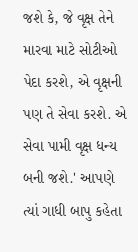જશે કે, જે વૃક્ષ તેને મારવા માટે સોટીઓ પેદા કરશે, એ વૃક્ષની પણ તે સેવા કરશે. એ સેવા પામી વૃક્ષ ધન્ય બની જશે.' આપણે ત્યાં ગાધી બાપુ કહેતા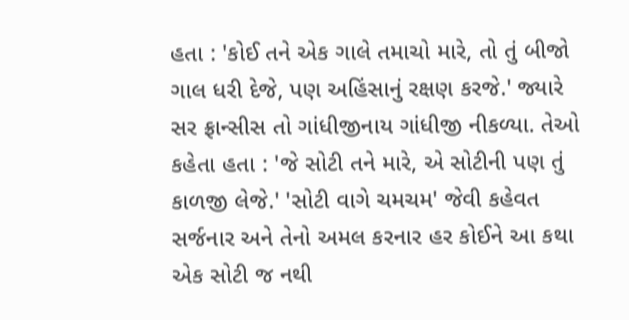હતા : 'કોઈ તને એક ગાલે તમાચો મારે, તો તું બીજો ગાલ ધરી દેજે, પણ અહિંસાનું રક્ષણ કરજે.' જ્યારે સર ફ્રાન્સીસ તો ગાંધીજીનાય ગાંધીજી નીકળ્યા. તેઓ કહેતા હતા : 'જે સોટી તને મારે, એ સોટીની પણ તું કાળજી લેજે.' 'સોટી વાગે ચમચમ' જેવી કહેવત સર્જનાર અને તેનો અમલ કરનાર હર કોઈને આ કથા એક સોટી જ નથી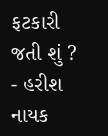ફટકારી જતી શું ? - હરીશ નાયક